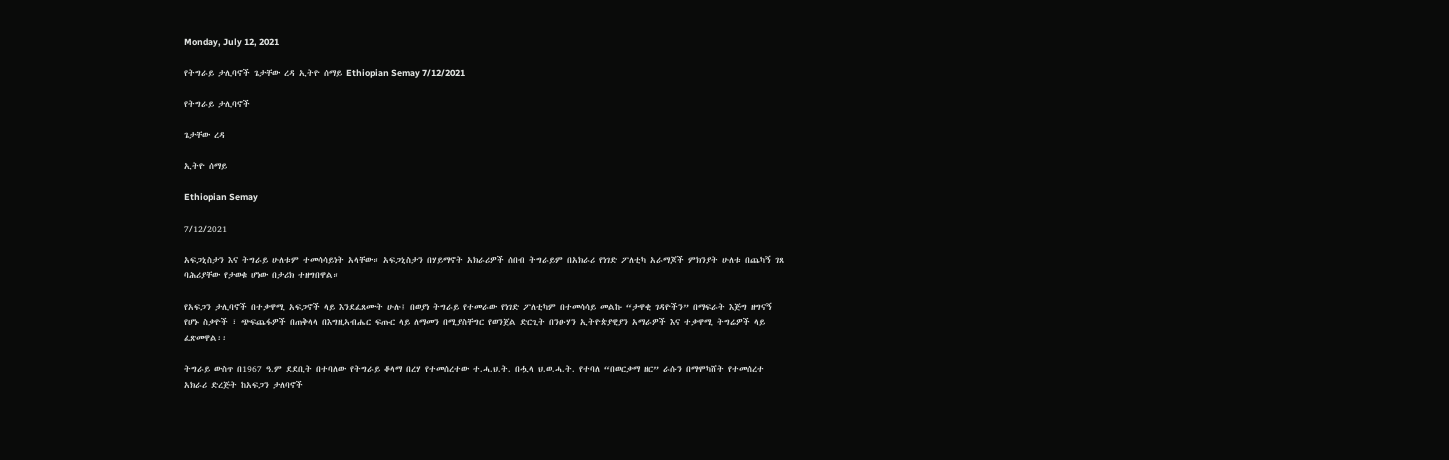Monday, July 12, 2021

የትግራይ ታሊባኖች ጌታቸው ረዳ ኢትዮ ሰማይ Ethiopian Semay 7/12/2021

የትግራይ ታሊባኖች

ጌታቸው ረዳ

ኢትዮ ሰማይ

Ethiopian Semay

7/12/2021

አፍጋኒስታን እና ትግራይ ሁለቱም ተመሳሳይነት አላቸው። አፍጋኒስታን በሃይማኖት አክራሪዎች ሰበብ ትግራይም በአክራሪ የነገድ ፖለቲካ አራማጆች ምክንያት ሁለቱ በጨካኝ ገጸ ባሕሪያቸው የታወቁ ሆነው በታሪክ ተዘግበዋል።

የአፍጋን ታሊባኖች በተቃዋሚ አፍጋኖች ላይ እንደፈጸሙት ሁሉ፤ በወያነ ትግራይ የተመራው የነገድ ፖለቲካም በተመሳሳይ መልኩ “ታዋቂ ገዳዮችን” በማፍራት እጅግ ዘግናኝ የሆኑ ስቃዮች ፣ ጭፍጨፋዎች በጠቅላላ በእግዚኣብሔር ፍጡር ላይ ለማመን በሚያስቸግር የወንጀል ድርጊት በንፁሃን ኢትዮጵያዊያን አማራዎች እና ተቃዋሚ ትግሬዎች ላይ ፈጽመዋል፡፡

ትግራይ ውስጥ በ1967 ዓ.ም ደደቢት በተባለው የትግራይ ቆላማ በረሃ የተመሰረተው ተ.ሓ.ህ.ት. በሗላ ህ.ወ.ሓ.ት. የተባለ “በወርቃማ ዘር” ራሱን በማሞካሸት የተመሰረተ አክራሪ ድረጅት ከአፍጋን ታለባኖች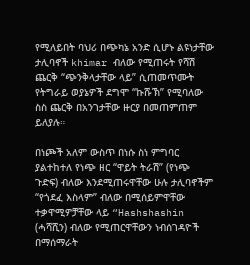የሚለይበት ባህሪ በጭካኔ አንድ ሲሆኑ ልዩነታቸው ታሊባኖች khimar ብለው የሚጠሩት የሻሽ ጨርቅ “ጭንቅላታቸው ላይ” ሲጠመጥሙት የትግራይ ወያኔዎች ደግሞ “ኩሹኽ” የሚባለው ስስ ጨርቅ በአንገታቸው ዙርያ በመጠምጠም ይለያሉ።

በነጮች አለም ውስጥ በነሱ ስነ ምግባር ያልተከተለ የነጭ ዘር “ዋይት ትራሽ” (የነጭ ጉድፍ) ብለው እንደሚጠሩዋቸው ሁሉ ታሊባኖችም “የጎደፈ እስላም” ብለው በሚሰይምዋቸው ተቃዋሚዎቻቸው ላይ “Hashshashin (ሓሻሺን) ብለው የሚጠርዋቸውን ነብሰገዳዮች በማሰማራት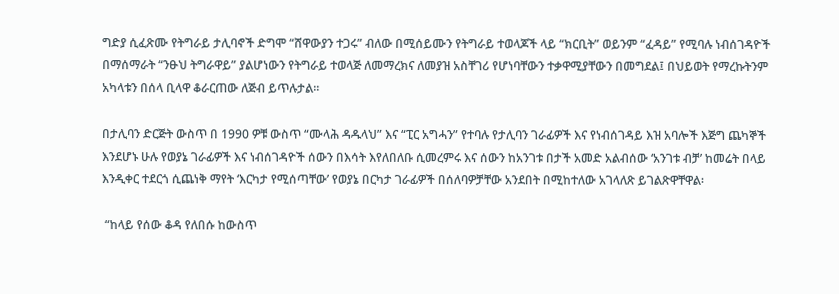ግድያ ሲፈጽሙ የትግራይ ታሊባኖች ድግሞ “ሸዋውያን ተጋሩ” ብለው በሚሰይሙን የትግራይ ተወላጆች ላይ “ክርቢት” ወይንም “ፈዳይ” የሚባሉ ነብሰገዳዮች በማሰማራት “ንፁህ ትግራዋይ” ያልሆነውን የትግራይ ተወላጅ ለመማረክና ለመያዝ አስቸገሪ የሆነባቸውን ተቃዋሚያቸውን በመግደል፤ በህይወት የማረኩትንም አካላቱን በሰላ ቢላዋ ቆራርጠው ለጅብ ይጥሉታል።

በታሊባን ድርጅት ውስጥ በ 1990 ዎቹ ውስጥ “ሙላሕ ዳዱላህ” እና “ፒር አግሓን” የተባሉ የታሊባን ገራፊዎች እና የነብሰገዳይ እዝ አባሎች እጅግ ጨካኞች እንደሆኑ ሁሉ የወያኔ ገራፊዎች እና ነብሰገዳዮች ሰውን በእሳት እየለበለቡ ሲመረምሩ እና ሰውን ከአንገቱ በታች አመድ አልብሰው ‘አንገቱ ብቻ’ ከመሬት በላይ እንዲቀር ተደርጎ ሲጨነቅ ማየት ‘እርካታ የሚሰጣቸው’ የወያኔ በርካታ ገራፊዎች በሰለባዎቻቸው አንደበት በሚከተለው አገላለጽ ይገልጽዋቸዋል፡

 “ከላይ የሰው ቆዳ የለበሱ ከውስጥ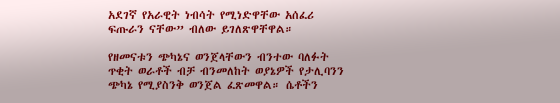አደገኛ የአራዊት ነብሳት የሚነድዋቸው አሰፈሪ ፍጡራን ናቸው” ብለው ይገለጽዋቸዋል።

የዘመናቱን ጭካኔና ወንጀላቸውን ብንተው ባለፉት ጥቂት ወራቶች ብቻ ብንመለከት ወያኔዎች የታሊባንን ጭካኔ የሚያስንቅ ወንጀል ፈጽመዋል። ሴቶችን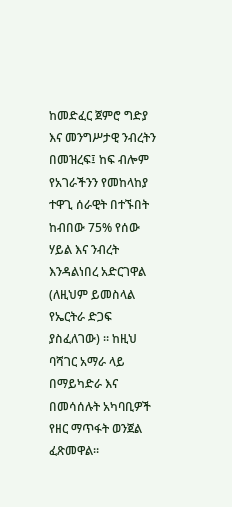ከመድፈር ጀምሮ ግድያ እና መንግሥታዊ ንብረትን በመዝረፍ፤ ከፍ ብሎም የአገራችንን የመከላከያ ተዋጊ ሰራዊት በተኙበት ከብበው 75% የሰው ሃይል እና ንብረት እንዳልነበረ አድርገዋል (ለዚህም ይመስላል የኤርትራ ድጋፍ ያስፈለገው) ። ከዚህ ባሻገር አማራ ላይ በማይካድራ እና በመሳሰሉት አካባቢዎች የዘር ማጥፋት ወንጀል ፈጽመዋል።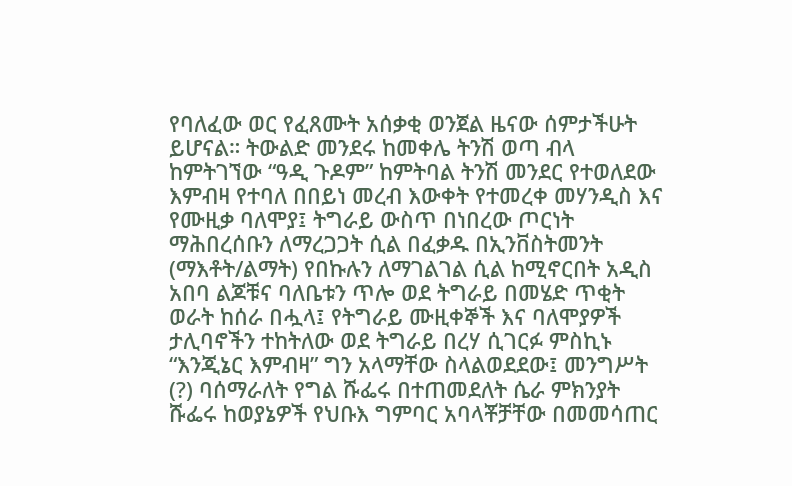የባለፈው ወር የፈጸሙት አሰቃቂ ወንጀል ዜናው ሰምታችሁት ይሆናል። ትውልድ መንደሩ ከመቀሌ ትንሽ ወጣ ብላ ከምትገኘው “ዓዲ ጉዶም” ከምትባል ትንሽ መንደር የተወለደው  እምብዛ የተባለ በበይነ መረብ እውቀት የተመረቀ መሃንዲስ እና የሙዚቃ ባለሞያ፤ ትግራይ ውስጥ በነበረው ጦርነት ማሕበረሰቡን ለማረጋጋት ሲል በፈቃዱ በኢንቨስትመንት (ማእቶት/ልማት) የበኩሉን ለማገልገል ሲል ከሚኖርበት አዲስ አበባ ልጆቹና ባለቤቱን ጥሎ ወደ ትግራይ በመሄድ ጥቂት ወራት ከሰራ በሗላ፤ የትግራይ ሙዚቀኞች እና ባለሞያዎች ታሊባኖችን ተከትለው ወደ ትግራይ በረሃ ሲገርፉ ምስኪኑ “እንጂኔር እምብዛ” ግን አላማቸው ስላልወደደው፤ መንግሥት (?) ባሰማራለት የግል ሹፌሩ በተጠመደለት ሴራ ምክንያት ሹፌሩ ከወያኔዎች የህቡእ ግምባር አባላቾቻቸው በመመሳጠር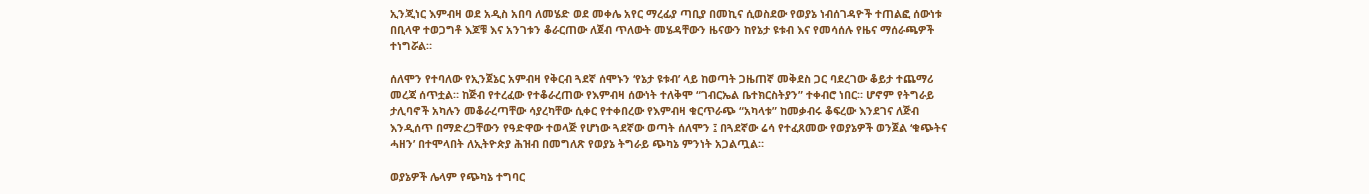ኢንጂነር እምብዛ ወደ አዲስ አበባ ለመሄድ ወደ መቀሌ አየር ማረፊያ ጣቢያ በመኪና ሲወስደው የወያኔ ነብሰገዳዮች ተጠልፎ ሰውነቱ በቢላዋ ተወጋግቶ እጆቹ እና አንገቱን ቆራርጠው ለጀብ ጥለውት መሄዳቸውን ዜናውን ከየኔታ ዩቱብ እና የመሳሰሉ የዜና ማሰራጫዎች ተነግሯል።

ሰለሞን የተባለው የኢንጀኔር አምብዛ የቅርብ ጓደኛ ሰሞኑን ‘የኔታ ዩቱብ’ ላይ ከወጣት ጋዜጠኛ መቅደስ ጋር ባደረገው ቆይታ ተጨማሪ መረጃ ሰጥቷል። ከጅብ የተረፈው የተቆራረጠው የእምብዛ ሰውነት ተለቅሞ “ገብርኤል ቤተክርስትያን” ተቀብሮ ነበር። ሆኖም የትግራይ ታሊባኖች አካሉን መቆራረጣቸው ሳያረካቸው ሲቀር የተቀበረው የእምብዛ ቁርጥራጭ “አካላቱ” ከመቃብሩ ቆፍረው እንደገና ለጅብ እንዲሰጥ በማድረጋቸውን የዓድዋው ተወላጅ የሆነው ጓደኛው ወጣት ሰለሞን ፤ በጓደኛው ሬሳ የተፈጸመው የወያኔዎች ወንጀል ‘ቁጭትና ሓዘን’ በተሞላበት ለኢትዮጵያ ሕዝብ በመግለጽ የወያኔ ትግራይ ጭካኔ ምንነት አጋልጧል።

ወያኔዎች ሌላም የጭካኔ ተግባር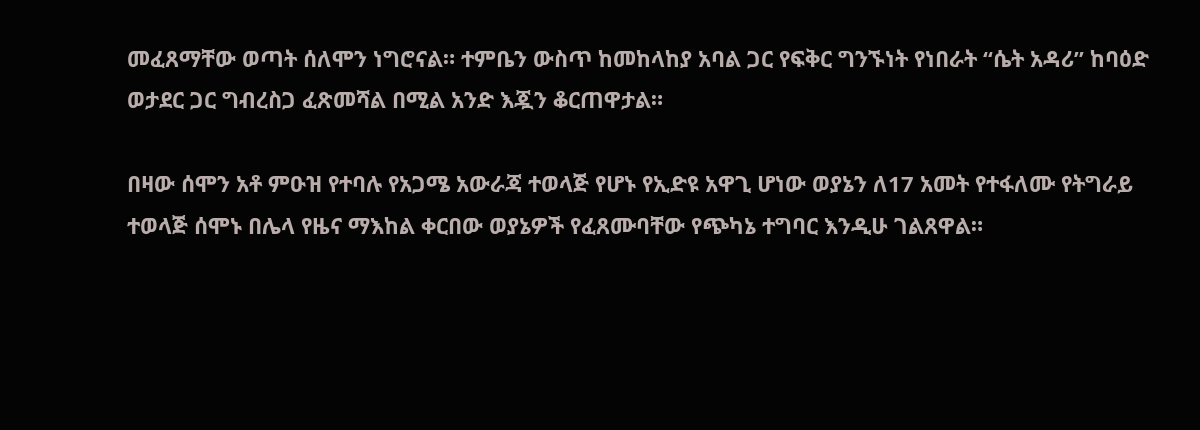መፈጸማቸው ወጣት ሰለሞን ነግሮናል። ተምቤን ውስጥ ከመከላከያ አባል ጋር የፍቅር ግንኙነት የነበራት “ሴት አዳሪ” ከባዕድ ወታደር ጋር ግብረስጋ ፈጽመሻል በሚል አንድ እጇን ቆርጠዋታል።

በዛው ሰሞን አቶ ምዑዝ የተባሉ የአጋሜ አውራጃ ተወላጅ የሆኑ የኢድዩ አዋጊ ሆነው ወያኔን ለ17 አመት የተፋለሙ የትግራይ ተወላጅ ሰሞኑ በሌላ የዜና ማእከል ቀርበው ወያኔዎች የፈጸሙባቸው የጭካኔ ተግባር እንዲሁ ገልጸዋል።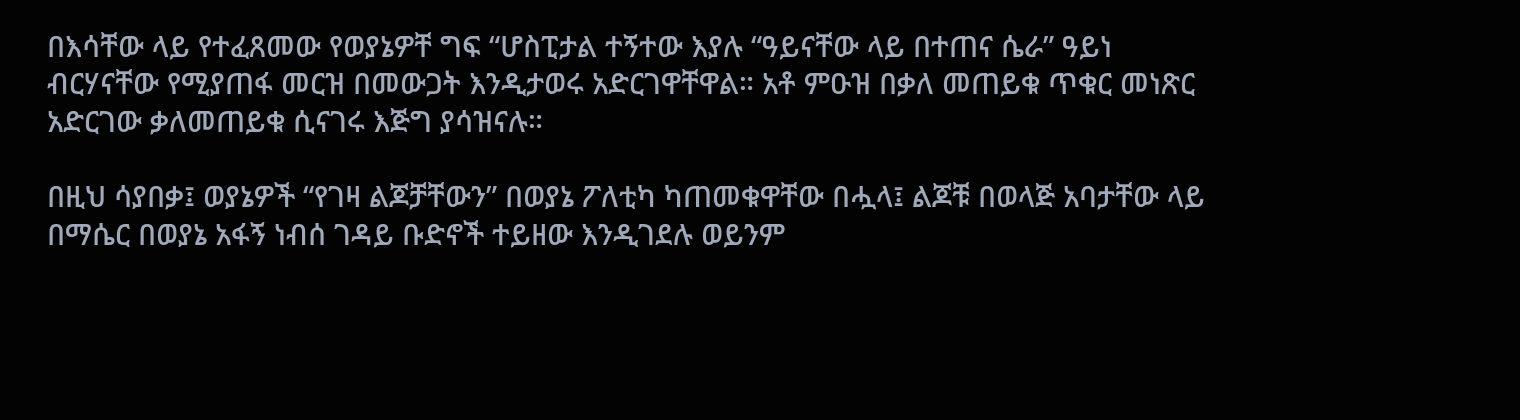በእሳቸው ላይ የተፈጸመው የወያኔዎቸ ግፍ “ሆስፒታል ተኝተው እያሉ “ዓይናቸው ላይ በተጠና ሴራ” ዓይነ ብርሃናቸው የሚያጠፋ መርዝ በመውጋት እንዲታወሩ አድርገዋቸዋል። አቶ ምዑዝ በቃለ መጠይቁ ጥቁር መነጽር አድርገው ቃለመጠይቁ ሲናገሩ እጅግ ያሳዝናሉ።

በዚህ ሳያበቃ፤ ወያኔዎች “የገዛ ልጆቻቸውን” በወያኔ ፖለቲካ ካጠመቁዋቸው በሗላ፤ ልጆቹ በወላጅ አባታቸው ላይ በማሴር በወያኔ አፋኝ ነብሰ ገዳይ ቡድኖች ተይዘው እንዲገደሉ ወይንም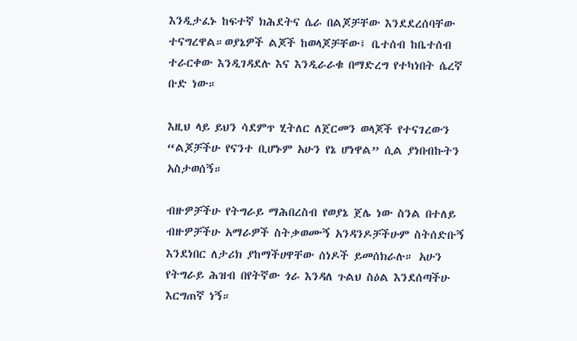እንዲታፈኑ ከፍተኛ ክሕደትና ሴራ በልጆቻቸው እንደደረሰባቸው ተናግረዋል።ወያኔዎች ልጆች ከወላጆቻቸው፤ ቤተሰብ ከቤተሰብ ተራርቀው እንዲገዳደሉ እና እንዲራራቁ በማድረግ የተካነበት ሴረኛ ቡድ ነው።

እዚህ ላይ ይህን ሳደምጥ ሂትለር ለጀርመን ወላጆች የተናገረውን “ልጆቻችሁ የናንተ ቢሆኑም አሁን የኔ ሆነዋል” ሲል ያነበብኩትን አስታወሰኝ።

ብዙዎቻችሁ የትግራይ ማሕበረስብ የወያኔ ጀሌ ነው ስንል በተለይ ብዙዎቻችሁ አማራዎች ስትቃወሙኝ አንዳንዶቻችሁም ስትሰድቡኝ እንደነበር ለታሪክ ያከማችሀዋቸው ሰነዶች ይመሰክራሉ። አሁን የትግራይ ሕዝብ በየትኛው ጎራ እንዳለ ጉልህ ስዕል እንደሰጣችሁ እርግጠኛ ነኝ።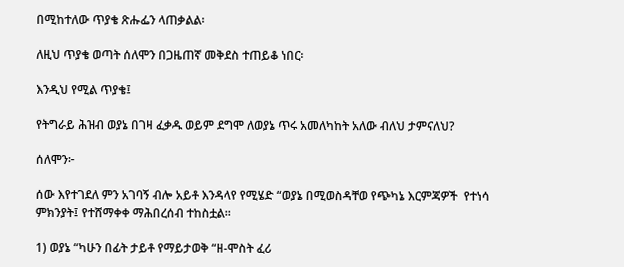በሚከተለው ጥያቄ ጽሑፌን ላጠቃልል፡

ለዚህ ጥያቄ ወጣት ሰለሞን በጋዜጠኛ መቅደስ ተጠይቆ ነበር፡

እንዲህ የሚል ጥያቄ፤

የትግራይ ሕዝብ ወያኔ በገዛ ፈቃዱ ወይም ደግሞ ለወያኔ ጥሩ አመለካከት አለው ብለህ ታምናለህ?

ሰለሞን፦

ሰው እየተገደለ ምን አገባኝ ብሎ አይቶ እንዳላየ የሚሄድ “ወያኔ በሚወስዳቸወ የጭካኔ እርምጃዎች  የተነሳ ምክንያት፤ የተሸማቀቀ ማሕበረሰብ ተከስቷል።

1) ወያኔ “ካሁን በፊት ታይቶ የማይታወቅ “ዘ-ሞስት ፈሪ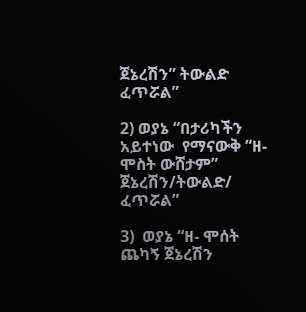ጀኔረሽን” ትውልድ ፈጥሯል”

2) ወያኔ “በታሪካችን አይተነው  የማናውቅ “ዘ-ሞስት ውሸታም” ጀኔረሽን/ትውልድ/ ፈጥሯል”

3)  ወያኔ “ዘ- ሞሰት ጨካኝ ጀኔረሽን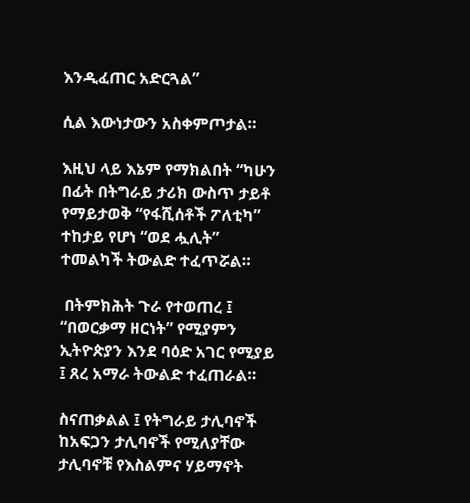እንዲፈጠር አድርጓል”

ሲል እውነታውን አስቀምጦታል።

እዚህ ላይ እኔም የማክልበት “ካሁን በፊት በትግራይ ታሪክ ውስጥ ታይቶ የማይታወቅ “የፋሺሰቶች ፖለቲካ” ተከታይ የሆነ “ወደ ሗሊት” ተመልካች ትውልድ ተፈጥሯል።

 በትምክሕት ጉራ የተወጠረ ፤ “በወርቃማ ዘርነት” የሚያምን ኢትዮጵያን እንደ ባዕድ አገር የሚያይ ፤ ጸረ አማራ ትውልድ ተፈጠራል።

ስናጠቃልል ፤ የትግራይ ታሊባኖች ከአፍጋን ታሊባኖች የሚለያቸው ታሊባኖቹ የእስልምና ሃይማኖት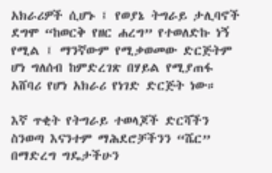አክራሪዎች ሲሆኑ ፤ የወያኔ ትግራይ ታሊባኖች ደግሞ “ከወርቅ የዘር ሐረግ” የተወለድኩ ነኝ የሚል ፤ ማንኛውም የሚቃወመው ድርጅትም ሆነ ግለሰብ ከምድረገጽ በሃይል የሚያጠፋ አሸባሪ የሆነ አክራሪ የነገድ ድርጅት ነው።

እኛ ጥቂት የትግራይ ተወላጆች ድርሻችን ስንወጣ እናንተም ማሕደሮቻችንን “ሼር” በማድረግ ግዴታችሁን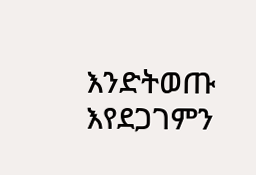እንድትወጡ እየደጋገምን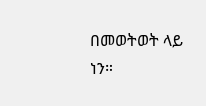በመወትወት ላይ ነን።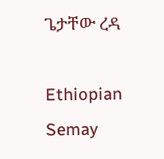ጌታቸው ረዳ

Ethiopian Semay